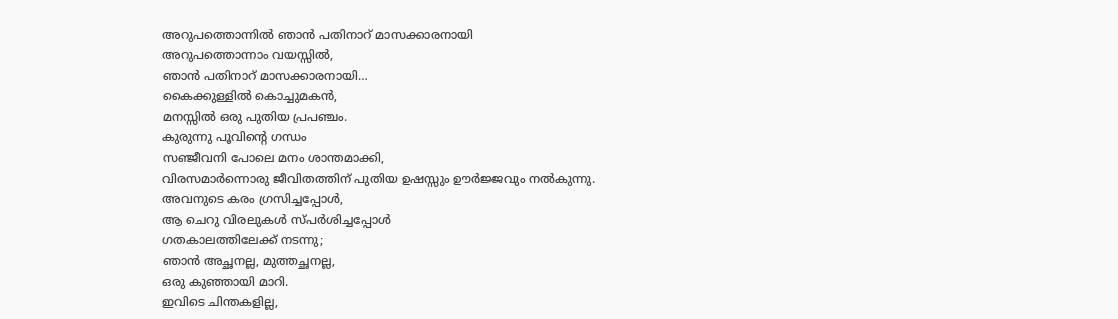അറുപത്തൊന്നിൽ ഞാൻ പതിനാറ് മാസക്കാരനായി
അറുപത്തൊന്നാം വയസ്സിൽ,
ഞാൻ പതിനാറ് മാസക്കാരനായി…
കൈക്കുള്ളിൽ കൊച്ചുമകൻ,
മനസ്സിൽ ഒരു പുതിയ പ്രപഞ്ചം.
കുരുന്നു പൂവിൻ്റെ ഗന്ധം
സഞ്ജീവനി പോലെ മനം ശാന്തമാക്കി,
വിരസമാർന്നൊരു ജീവിതത്തിന് പുതിയ ഉഷസ്സും ഊർജ്ജവും നൽകുന്നു.
അവനുടെ കരം ഗ്രസിച്ചപ്പോൾ,
ആ ചെറു വിരലുകൾ സ്പർശിച്ചപ്പോൾ
ഗതകാലത്തിലേക്ക് നടന്നു;
ഞാൻ അച്ഛനല്ല, മുത്തച്ഛനല്ല,
ഒരു കുഞ്ഞായി മാറി.
ഇവിടെ ചിന്തകളില്ല,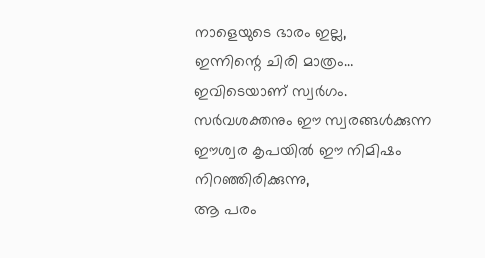നാളെയുടെ ഭാരം ഇല്ല,
ഇന്നിന്റെ ചിരി മാത്രം…
ഇവിടെയാണ് സ്വർഗം.
സർവശക്തനും ഈ സ്വരങ്ങൾക്കുന്ന
ഈശ്വര കൃപയിൽ ഈ നിമിഷം നിറഞ്ഞിരിക്കുന്നു,
ആ പരം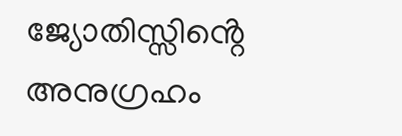ജ്യോതിസ്സിൻ്റെ അനുഗ്രഹം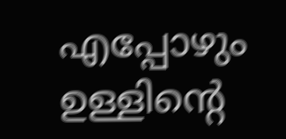എപ്പോഴും ഉള്ളിൻ്റെ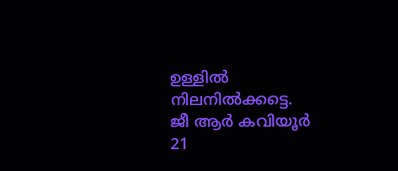ഉള്ളിൽ നിലനിൽക്കട്ടെ.
ജീ ആർ കവിയൂർ
21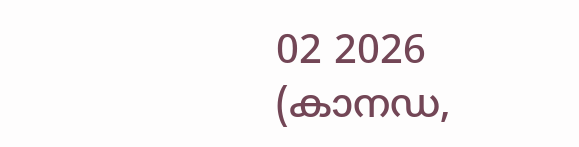02 2026
(കാനഡ,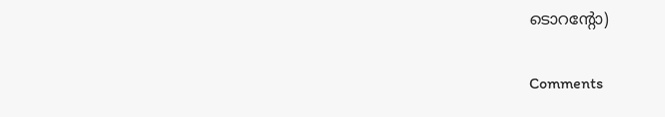ടൊറൻ്റോ)

Comments